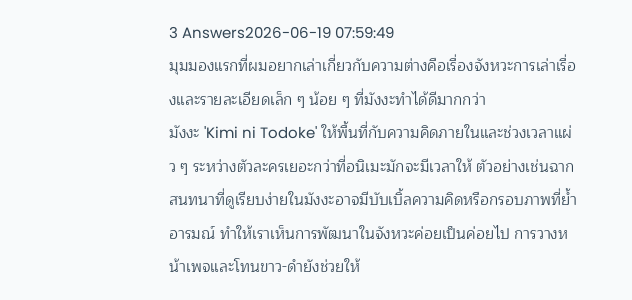3 Answers2026-06-19 07:59:49
มุมมองแรกที่ผมอยากเล่าเกี่ยวกับความต่างคือเรื่องจังหวะการเล่าเรื่องและรายละเอียดเล็ก ๆ น้อย ๆ ที่มังงะทำได้ดีมากกว่า
มังงะ 'Kimi ni Todoke' ให้พื้นที่กับความคิดภายในและช่วงเวลาแผ่ว ๆ ระหว่างตัวละครเยอะกว่าที่อนิเมะมักจะมีเวลาให้ ตัวอย่างเช่นฉากสนทนาที่ดูเรียบง่ายในมังงะอาจมีบับเบิ้ลความคิดหรือกรอบภาพที่ย้ำอารมณ์ ทำให้เราเห็นการพัฒนาในจังหวะค่อยเป็นค่อยไป การวางหน้าเพจและโทนขาว-ดำยังช่วยให้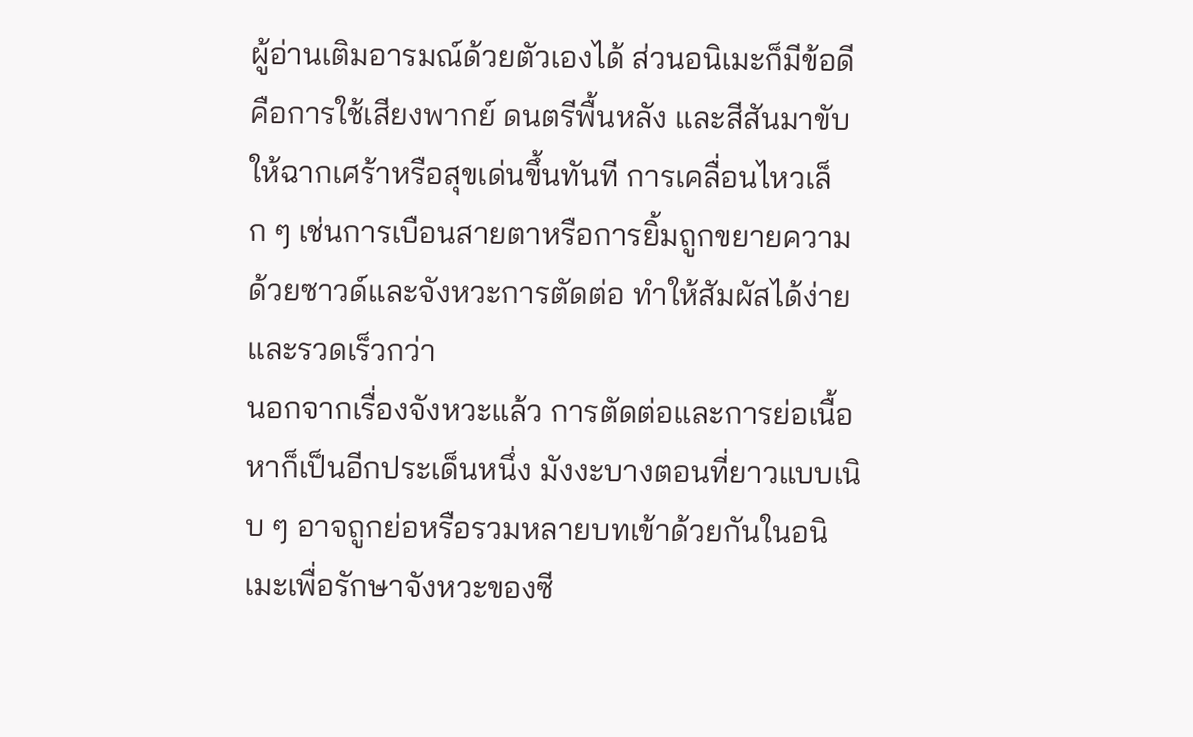ผู้อ่านเติมอารมณ์ด้วยตัวเองได้ ส่วนอนิเมะก็มีข้อดีคือการใช้เสียงพากย์ ดนตรีพื้นหลัง และสีสันมาขับให้ฉากเศร้าหรือสุขเด่นขึ้นทันที การเคลื่อนไหวเล็ก ๆ เช่นการเบือนสายตาหรือการยิ้มถูกขยายความด้วยซาวด์และจังหวะการตัดต่อ ทำให้สัมผัสได้ง่ายและรวดเร็วกว่า
นอกจากเรื่องจังหวะแล้ว การตัดต่อและการย่อเนื้อหาก็เป็นอีกประเด็นหนึ่ง มังงะบางตอนที่ยาวแบบเนิบ ๆ อาจถูกย่อหรือรวมหลายบทเข้าด้วยกันในอนิเมะเพื่อรักษาจังหวะของซี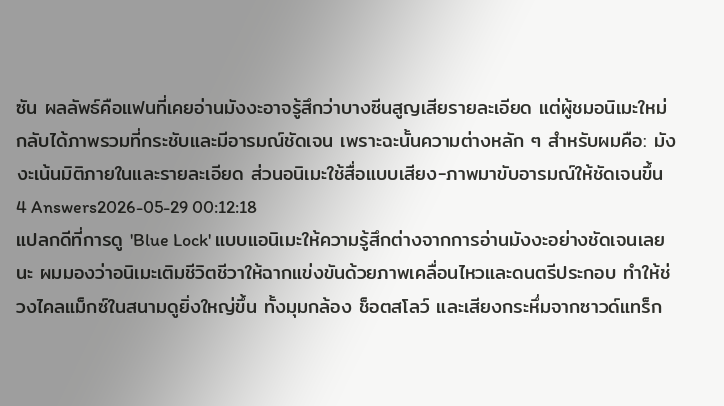ซัน ผลลัพธ์คือแฟนที่เคยอ่านมังงะอาจรู้สึกว่าบางซีนสูญเสียรายละเอียด แต่ผู้ชมอนิเมะใหม่กลับได้ภาพรวมที่กระชับและมีอารมณ์ชัดเจน เพราะฉะนั้นความต่างหลัก ๆ สำหรับผมคือ: มังงะเน้นมิติภายในและรายละเอียด ส่วนอนิเมะใช้สื่อแบบเสียง-ภาพมาขับอารมณ์ให้ชัดเจนขึ้น
4 Answers2026-05-29 00:12:18
แปลกดีที่การดู 'Blue Lock' แบบแอนิเมะให้ความรู้สึกต่างจากการอ่านมังงะอย่างชัดเจนเลยนะ ผมมองว่าอนิเมะเติมชีวิตชีวาให้ฉากแข่งขันด้วยภาพเคลื่อนไหวและดนตรีประกอบ ทำให้ช่วงไคลแม็กซ์ในสนามดูยิ่งใหญ่ขึ้น ทั้งมุมกล้อง ช็อตสโลว์ และเสียงกระหึ่มจากซาวด์แทร็ก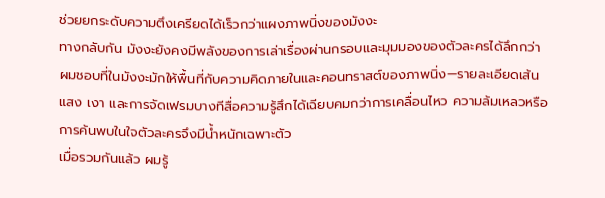ช่วยยกระดับความตึงเครียดได้เร็วกว่าแผงภาพนิ่งของมังงะ
ทางกลับกัน มังงะยังคงมีพลังของการเล่าเรื่องผ่านกรอบและมุมมองของตัวละครได้ลึกกว่า ผมชอบที่ในมังงะมักให้พื้นที่กับความคิดภายในและคอนทราสต์ของภาพนิ่ง—รายละเอียดเส้นแสง เงา และการจัดเฟรมบางทีสื่อความรู้สึกได้เฉียบคมกว่าการเคลื่อนไหว ความล้มเหลวหรือการค้นพบในใจตัวละครจึงมีน้ำหนักเฉพาะตัว
เมื่อรวมกันแล้ว ผมรู้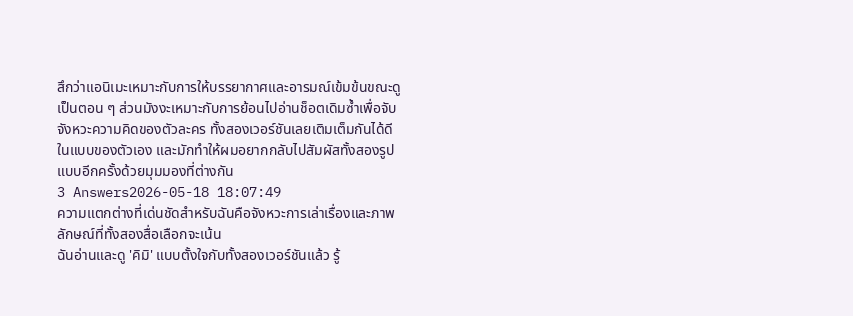สึกว่าแอนิเมะเหมาะกับการให้บรรยากาศและอารมณ์เข้มข้นขณะดูเป็นตอน ๆ ส่วนมังงะเหมาะกับการย้อนไปอ่านช็อตเดิมซ้ำเพื่อจับจังหวะความคิดของตัวละคร ทั้งสองเวอร์ชันเลยเติมเต็มกันได้ดีในแบบของตัวเอง และมักทำให้ผมอยากกลับไปสัมผัสทั้งสองรูปแบบอีกครั้งด้วยมุมมองที่ต่างกัน
3 Answers2026-05-18 18:07:49
ความแตกต่างที่เด่นชัดสำหรับฉันคือจังหวะการเล่าเรื่องและภาพลักษณ์ที่ทั้งสองสื่อเลือกจะเน้น
ฉันอ่านและดู 'คิมิ' แบบตั้งใจกับทั้งสองเวอร์ชันแล้ว รู้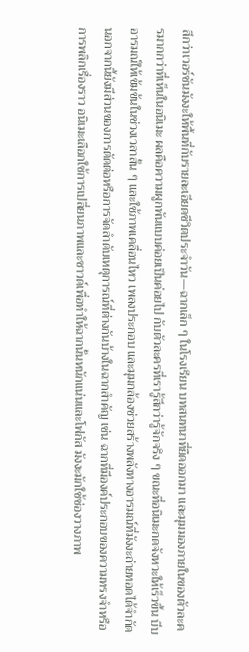สึกว่าเวอร์ชันมังงะให้พื้นที่กับรายละเอียดชีวิตประจำวัน—ฉากเล็ก ๆ ในโรงเรียน บทสนทนาที่ยืดออกมา และมุมมองภายในของตัวละครมากกว่าที่เห็นในอนิเมะ ผลคือความผูกพันแบบค่อยเป็นค่อยไป กับตัวละครที่เรารู้สึกว่ารู้จักจริง ๆ ขณะที่อนิเมะกดจังหวะให้เร็วขึ้น บีบอารมณ์ให้เข้มข้นในช่วงเวลาสั้น ๆ และใช้ภาพเคลื่อนไหว เพลงประกอบ และมุมกล้องช่วยสร้างพลังทางอารมณ์ที่มังงะถ่ายทอดได้จำกัด
นอกจากนี้ยังมีส่วนของการตัดต่อหรือการจัดลำดับเหตุการณ์ที่ต่างกันบ้างในฉากสำคัญ เช่น ฉากที่มีองค์ประกอบของความทรงจำหรือการพลิกเรื่องราว อนิเมะเลือกใช้การเปลี่ยนภาพและซาวด์เพื่อทำให้ฉากนั้นหนักแน่นและโฟกัส มังงะมักใช้ช่องวางภาพ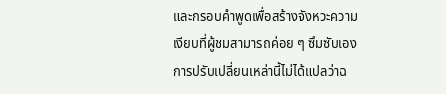และกรอบคำพูดเพื่อสร้างจังหวะความเงียบที่ผู้ชมสามารถค่อย ๆ ซึมซับเอง การปรับเปลี่ยนเหล่านี้ไม่ได้แปลว่าฉ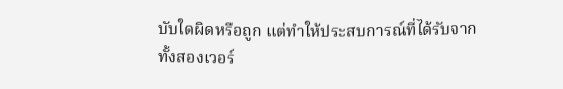บับใดผิดหรือถูก แต่ทำให้ประสบการณ์ที่ได้รับจากทั้งสองเวอร์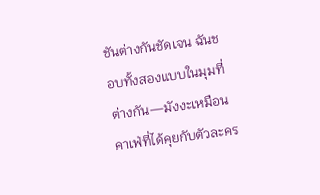ชันต่างกันชัดเจน ฉันชอบทั้งสองแบบในมุมที่ต่างกัน—มังงะเหมือนคาเฟ่ที่ได้คุยกับตัวละคร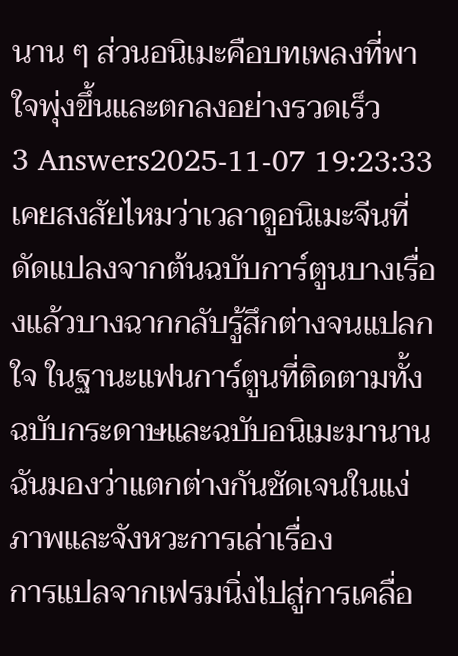นาน ๆ ส่วนอนิเมะคือบทเพลงที่พาใจพุ่งขึ้นและตกลงอย่างรวดเร็ว
3 Answers2025-11-07 19:23:33
เคยสงสัยไหมว่าเวลาดูอนิเมะจีนที่ดัดแปลงจากต้นฉบับการ์ตูนบางเรื่องแล้วบางฉากกลับรู้สึกต่างจนแปลกใจ ในฐานะแฟนการ์ตูนที่ติดตามทั้งฉบับกระดาษและฉบับอนิเมะมานาน ฉันมองว่าแตกต่างกันชัดเจนในแง่ภาพและจังหวะการเล่าเรื่อง
การแปลจากเฟรมนิ่งไปสู่การเคลื่อ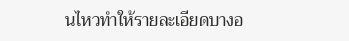นไหวทำให้รายละเอียดบางอ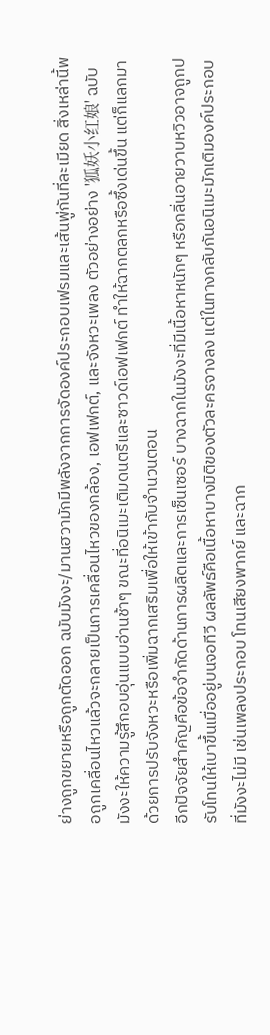ย่างถูกขยายหรือถูกตัดออก ฉบับมังงะ/มานฮวามักมีพลังจากการจัดองค์ประกอบเฟรมและเส้นพู่กันที่ละเมียด สิ่งเหล่านี้พอถูกเคลื่อนไหวแล้วจะกลายเป็นการเคลื่อนไหวของกล้อง, เอฟเฟกต์, และจังหวะเพลง ตัวอย่างอย่าง '狐妖小红娘' ฉบับมังงะให้ความรู้สึกอบอุ่นแบบอ่านช้าๆ ขณะที่อนิเมะเติมดนตรีและซาวด์เอฟเฟกต์ ทำให้ฉากตลกหรือซึ้งเด่นขึ้น แต่ก็แลกมาด้วยการปรับจังหวะหรือเพิ่มฉากเสริมเพื่อให้เข้ากับจำนวนตอน
อีกปัจจัยสำคัญคือข้อจำกัดด้านการผลิตและการเซ็นเซอร์ บางฉากในมังงะที่มีเนื้อหาหนักๆ หรือกลิ่นอายวาบหวิวอาจถูกปรับโทนให้เบาขึ้นเมื่ออยู่บนจอทีวี ผลลัพธ์คือเนื้อหาบางมิติของตัวละครจางลง แต่ในทางกลับกันอนิเมะมักเติมองค์ประกอบที่มังงะไม่มี เช่นเพลงประกอบ โทนเสียงพากย์ และฉาก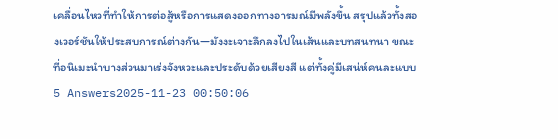เคลื่อนไหวที่ทำให้การต่อสู้หรือการแสดงออกทางอารมณ์มีพลังขึ้น สรุปแล้วทั้งสองเวอร์ชันให้ประสบการณ์ต่างกัน—มังงะเจาะลึกลงไปในเส้นและบทสนทนา ขณะที่อนิเมะนำบางส่วนมาเร่งจังหวะและประดับด้วยเสียงสี แต่ทั้งคู่มีเสน่ห์คนละแบบ
5 Answers2025-11-23 00:50:06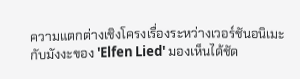ความแตกต่างเชิงโครงเรื่องระหว่างเวอร์ชันอนิเมะกับมังงะของ 'Elfen Lied' มองเห็นได้ชัด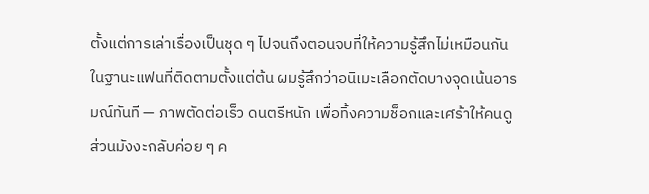ตั้งแต่การเล่าเรื่องเป็นชุด ๆ ไปจนถึงตอนจบที่ให้ความรู้สึกไม่เหมือนกัน
ในฐานะแฟนที่ติดตามตั้งแต่ต้น ผมรู้สึกว่าอนิเมะเลือกตัดบางจุดเน้นอารมณ์ทันที — ภาพตัดต่อเร็ว ดนตรีหนัก เพื่อทิ้งความช็อกและเศร้าให้คนดู ส่วนมังงะกลับค่อย ๆ ค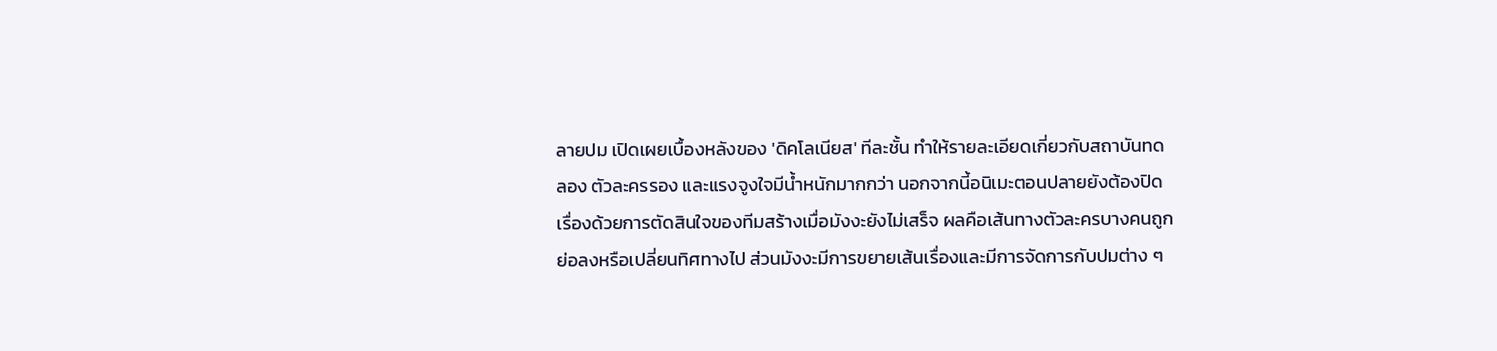ลายปม เปิดเผยเบื้องหลังของ 'ดิคโลเนียส' ทีละชั้น ทำให้รายละเอียดเกี่ยวกับสถาบันทดลอง ตัวละครรอง และแรงจูงใจมีน้ำหนักมากกว่า นอกจากนี้อนิเมะตอนปลายยังต้องปิดเรื่องด้วยการตัดสินใจของทีมสร้างเมื่อมังงะยังไม่เสร็จ ผลคือเส้นทางตัวละครบางคนถูกย่อลงหรือเปลี่ยนทิศทางไป ส่วนมังงะมีการขยายเส้นเรื่องและมีการจัดการกับปมต่าง ๆ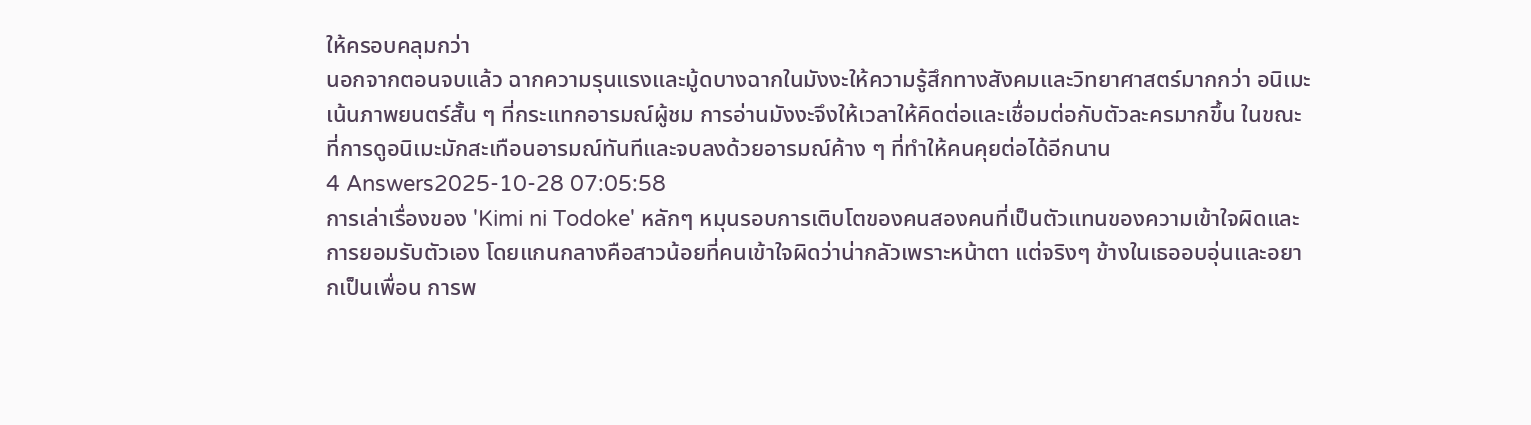ให้ครอบคลุมกว่า
นอกจากตอนจบแล้ว ฉากความรุนแรงและมู้ดบางฉากในมังงะให้ความรู้สึกทางสังคมและวิทยาศาสตร์มากกว่า อนิเมะเน้นภาพยนตร์สั้น ๆ ที่กระแทกอารมณ์ผู้ชม การอ่านมังงะจึงให้เวลาให้คิดต่อและเชื่อมต่อกับตัวละครมากขึ้น ในขณะที่การดูอนิเมะมักสะเทือนอารมณ์ทันทีและจบลงด้วยอารมณ์ค้าง ๆ ที่ทำให้คนคุยต่อได้อีกนาน
4 Answers2025-10-28 07:05:58
การเล่าเรื่องของ 'Kimi ni Todoke' หลักๆ หมุนรอบการเติบโตของคนสองคนที่เป็นตัวแทนของความเข้าใจผิดและการยอมรับตัวเอง โดยแกนกลางคือสาวน้อยที่คนเข้าใจผิดว่าน่ากลัวเพราะหน้าตา แต่จริงๆ ข้างในเธออบอุ่นและอยากเป็นเพื่อน การพ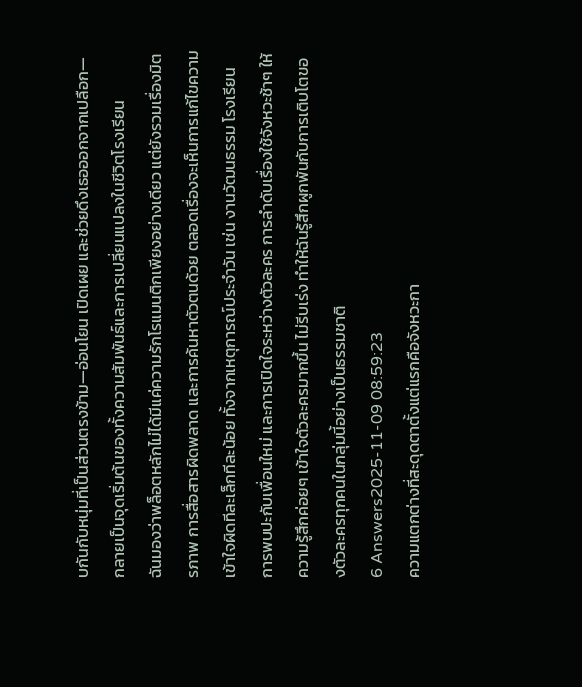บกันกับหนุ่มที่เป็นส่วนตรงข้าม—อ่อนโยน เปิดเผย และช่วยดึงเธอออกจากเปลือก—กลายเป็นจุดเริ่มต้นของทั้งความสัมพันธ์และการเปลี่ยนแปลงในชีวิตโรงเรียน
ฉันมองว่าพล็อตหลักไม่ได้มีแค่ความรักโรแมนติกเพียงอย่างเดียว แต่ยังรวมเรื่องมิตรภาพ การสื่อสารผิดพลาด และการค้นหาตัวตนด้วย ตลอดเรื่องจะเห็นการแก้ไขความเข้าใจผิดทีละเล็กทีละน้อย ทั้งจากเหตุการณ์ประจำวัน เช่น งานวัฒนธรรม โรงเรียน การพบปะกับเพื่อนใหม่ และการเปิดใจระหว่างตัวละคร การลำดับเรื่องใช้จังหวะช้าๆ ให้ความรู้สึกค่อยๆ เข้าใจตัวละครมากขึ้น ไม่รีบเร่ง ทำให้ฉันรู้สึกผูกพันกับการเติบโตของตัวละครทุกคนในกลุ่มนี้อย่างเป็นธรรมชาติ
6 Answers2025-11-09 08:59:23
ความแตกต่างที่สะดุดตาตั้งแต่แรกคือจังหวะกา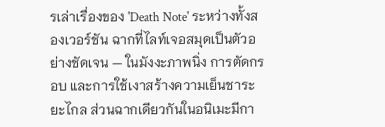รเล่าเรื่องของ 'Death Note' ระหว่างทั้งสองเวอร์ชัน ฉากที่ไลท์เจอสมุดเป็นตัวอย่างชัดเจน — ในมังงะภาพนิ่ง การตัดกรอบ และการใช้เงาสร้างความเย็นชาระยะไกล ส่วนฉากเดียวกันในอนิเมะมีกา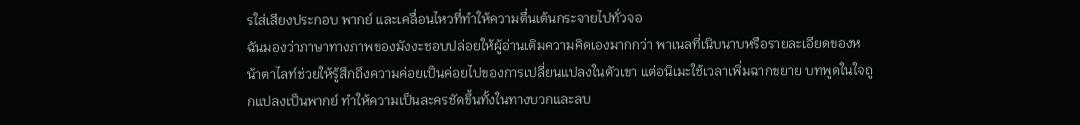รใส่เสียงประกอบ พากย์ และเคลื่อนไหวที่ทำให้ความตื่นเต้นกระจายไปทั่วจอ
ฉันมองว่าภาษาทางภาพของมังงะชอบปล่อยให้ผู้อ่านเติมความคิดเองมากกว่า พาเนลที่เนิบนาบหรือรายละเอียดของหน้าตาไลท์ช่วยให้รู้สึกถึงความค่อยเป็นค่อยไปของการเปลี่ยนแปลงในตัวเขา แต่อนิเมะใช้เวลาเพิ่มฉากขยาย บทพูดในใจถูกแปลงเป็นพากย์ ทำให้ความเป็นละครชัดขึ้นทั้งในทางบวกและลบ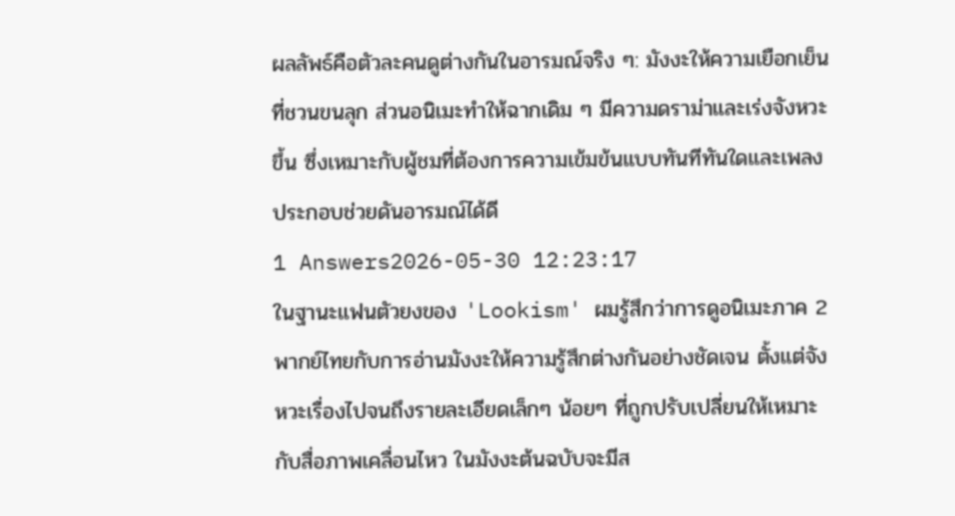ผลลัพธ์คือตัวละคนดูต่างกันในอารมณ์จริง ๆ: มังงะให้ความเยือกเย็นที่ชวนขนลุก ส่วนอนิเมะทำให้ฉากเดิม ๆ มีความดราม่าและเร่งจังหวะขึ้น ซึ่งเหมาะกับผู้ชมที่ต้องการความเข้มข้นแบบทันทีทันใดและเพลงประกอบช่วยดันอารมณ์ได้ดี
1 Answers2026-05-30 12:23:17
ในฐานะแฟนตัวยงของ 'Lookism' ผมรู้สึกว่าการดูอนิเมะภาค 2 พากย์ไทยกับการอ่านมังงะให้ความรู้สึกต่างกันอย่างชัดเจน ตั้งแต่จังหวะเรื่องไปจนถึงรายละเอียดเล็กๆ น้อยๆ ที่ถูกปรับเปลี่ยนให้เหมาะกับสื่อภาพเคลื่อนไหว ในมังงะต้นฉบับจะมีส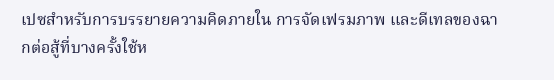เปซสำหรับการบรรยายความคิดภายใน การจัดเฟรมภาพ และดีเทลของฉากต่อสู้ที่บางครั้งใช้ห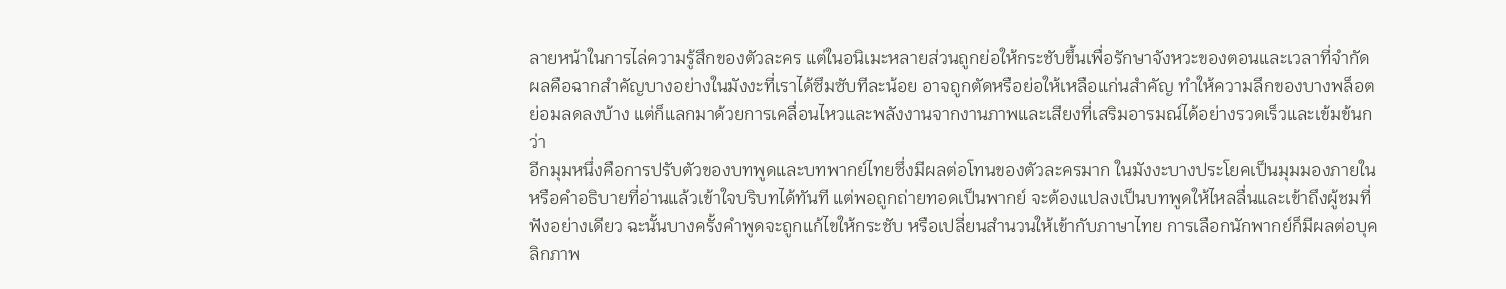ลายหน้าในการไล่ความรู้สึกของตัวละคร แต่ในอนิเมะหลายส่วนถูกย่อให้กระชับขึ้นเพื่อรักษาจังหวะของตอนและเวลาที่จำกัด ผลคือฉากสำคัญบางอย่างในมังงะที่เราได้ซึมซับทีละน้อย อาจถูกตัดหรือย่อให้เหลือแก่นสำคัญ ทำให้ความลึกของบางพล็อตย่อมลดลงบ้าง แต่ก็แลกมาด้วยการเคลื่อนไหวและพลังงานจากงานภาพและเสียงที่เสริมอารมณ์ได้อย่างรวดเร็วและเข้มข้นกว่า
อีกมุมหนึ่งคือการปรับตัวของบทพูดและบทพากย์ไทยซึ่งมีผลต่อโทนของตัวละครมาก ในมังงะบางประโยคเป็นมุมมองภายในหรือคำอธิบายที่อ่านแล้วเข้าใจบริบทได้ทันที แต่พอถูกถ่ายทอดเป็นพากย์ จะต้องแปลงเป็นบทพูดให้ไหลลื่นและเข้าถึงผู้ชมที่ฟังอย่างเดียว ฉะนั้นบางครั้งคำพูดจะถูกแก้ไขให้กระชับ หรือเปลี่ยนสำนวนให้เข้ากับภาษาไทย การเลือกนักพากย์ก็มีผลต่อบุคลิกภาพ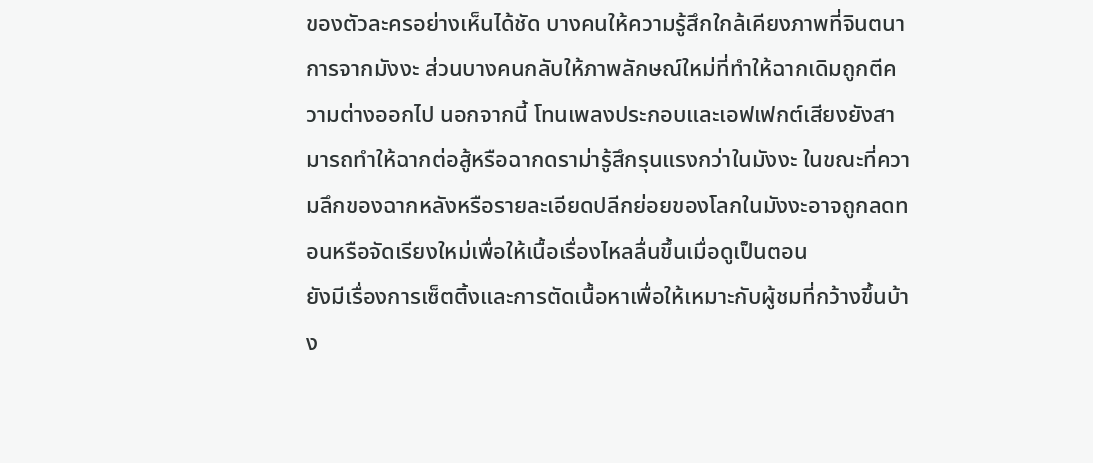ของตัวละครอย่างเห็นได้ชัด บางคนให้ความรู้สึกใกล้เคียงภาพที่จินตนาการจากมังงะ ส่วนบางคนกลับให้ภาพลักษณ์ใหม่ที่ทำให้ฉากเดิมถูกตีความต่างออกไป นอกจากนี้ โทนเพลงประกอบและเอฟเฟกต์เสียงยังสามารถทำให้ฉากต่อสู้หรือฉากดราม่ารู้สึกรุนแรงกว่าในมังงะ ในขณะที่ความลึกของฉากหลังหรือรายละเอียดปลีกย่อยของโลกในมังงะอาจถูกลดทอนหรือจัดเรียงใหม่เพื่อให้เนื้อเรื่องไหลลื่นขึ้นเมื่อดูเป็นตอน
ยังมีเรื่องการเซ็ตติ้งและการตัดเนื้อหาเพื่อให้เหมาะกับผู้ชมที่กว้างขึ้นบ้าง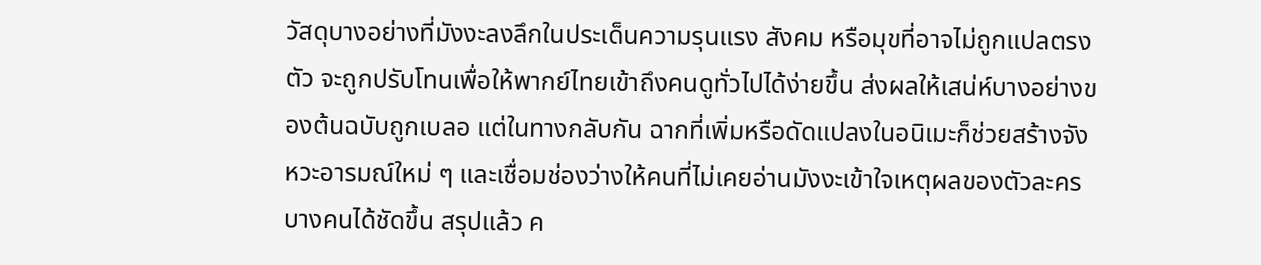วัสดุบางอย่างที่มังงะลงลึกในประเด็นความรุนแรง สังคม หรือมุขที่อาจไม่ถูกแปลตรงตัว จะถูกปรับโทนเพื่อให้พากย์ไทยเข้าถึงคนดูทั่วไปได้ง่ายขึ้น ส่งผลให้เสน่ห์บางอย่างของต้นฉบับถูกเบลอ แต่ในทางกลับกัน ฉากที่เพิ่มหรือดัดแปลงในอนิเมะก็ช่วยสร้างจังหวะอารมณ์ใหม่ ๆ และเชื่อมช่องว่างให้คนที่ไม่เคยอ่านมังงะเข้าใจเหตุผลของตัวละครบางคนได้ชัดขึ้น สรุปแล้ว ค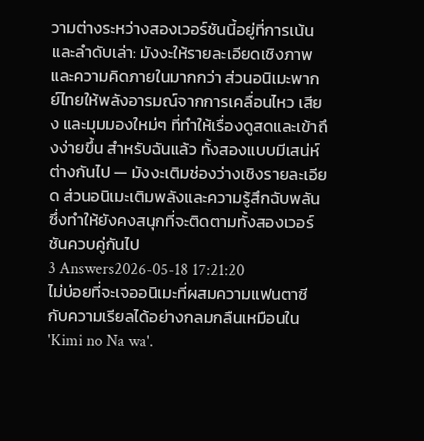วามต่างระหว่างสองเวอร์ชันนี้อยู่ที่การเน้นและลำดับเล่า: มังงะให้รายละเอียดเชิงภาพและความคิดภายในมากกว่า ส่วนอนิเมะพากย์ไทยให้พลังอารมณ์จากการเคลื่อนไหว เสียง และมุมมองใหม่ๆ ที่ทำให้เรื่องดูสดและเข้าถึงง่ายขึ้น สำหรับฉันแล้ว ทั้งสองแบบมีเสน่ห์ต่างกันไป — มังงะเติมช่องว่างเชิงรายละเอียด ส่วนอนิเมะเติมพลังและความรู้สึกฉับพลัน ซึ่งทำให้ยังคงสนุกที่จะติดตามทั้งสองเวอร์ชันควบคู่กันไป
3 Answers2026-05-18 17:21:20
ไม่บ่อยที่จะเจออนิเมะที่ผสมความแฟนตาซีกับความเรียลได้อย่างกลมกลืนเหมือนใน 'Kimi no Na wa'.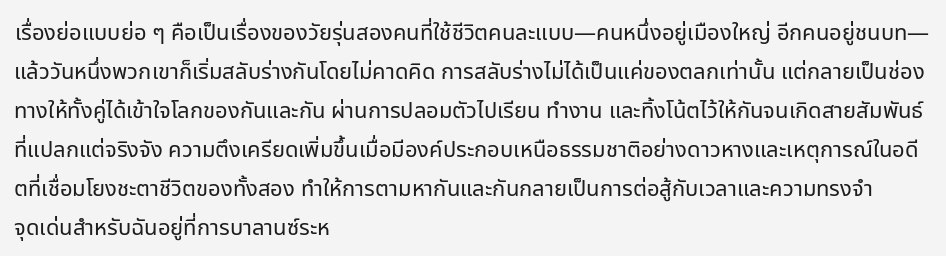เรื่องย่อแบบย่อ ๆ คือเป็นเรื่องของวัยรุ่นสองคนที่ใช้ชีวิตคนละแบบ—คนหนึ่งอยู่เมืองใหญ่ อีกคนอยู่ชนบท—แล้ววันหนึ่งพวกเขาก็เริ่มสลับร่างกันโดยไม่คาดคิด การสลับร่างไม่ได้เป็นแค่ของตลกเท่านั้น แต่กลายเป็นช่องทางให้ทั้งคู่ได้เข้าใจโลกของกันและกัน ผ่านการปลอมตัวไปเรียน ทำงาน และทิ้งโน้ตไว้ให้กันจนเกิดสายสัมพันธ์ที่แปลกแต่จริงจัง ความตึงเครียดเพิ่มขึ้นเมื่อมีองค์ประกอบเหนือธรรมชาติอย่างดาวหางและเหตุการณ์ในอดีตที่เชื่อมโยงชะตาชีวิตของทั้งสอง ทำให้การตามหากันและกันกลายเป็นการต่อสู้กับเวลาและความทรงจำ
จุดเด่นสำหรับฉันอยู่ที่การบาลานซ์ระห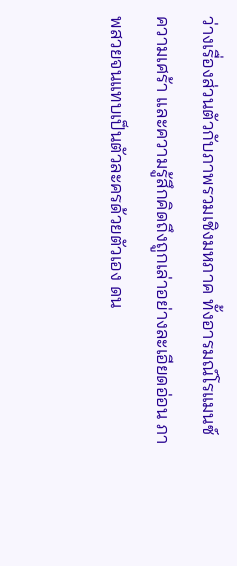ว่างเรื่องส่วนตัวกับภาพรวมเชิงมหภาค ทั้งอารมณ์โรแมนซ์ ความเศร้า และความรู้สึกคิดถึงถูกเล่าอย่างละเอียดอ่อน ภาพสวยจนแทบเป็นตัวละครด้วยตัวเอง ดน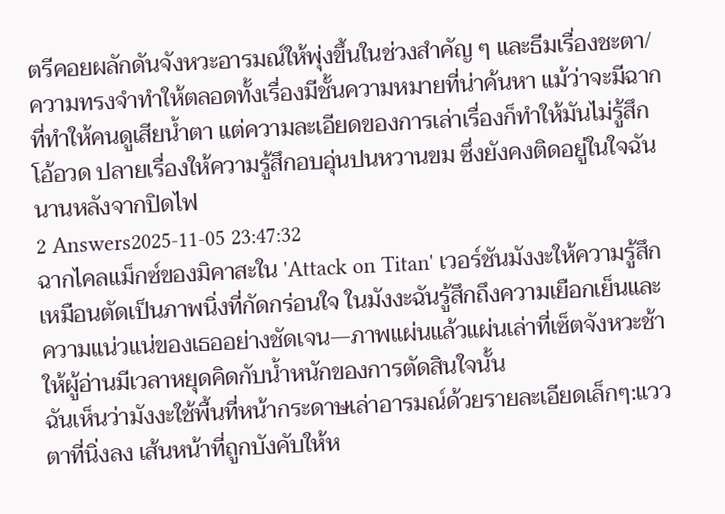ตรีคอยผลักดันจังหวะอารมณ์ให้พุ่งขึ้นในช่วงสำคัญ ๆ และธีมเรื่องชะตา/ความทรงจำทำให้ตลอดทั้งเรื่องมีชั้นความหมายที่น่าค้นหา แม้ว่าจะมีฉากที่ทำให้คนดูเสียน้ำตา แต่ความละเอียดของการเล่าเรื่องก็ทำให้มันไม่รู้สึกโอ้อวด ปลายเรื่องให้ความรู้สึกอบอุ่นปนหวานขม ซึ่งยังคงติดอยู่ในใจฉันนานหลังจากปิดไฟ
2 Answers2025-11-05 23:47:32
ฉากไคลแม็กซ์ของมิคาสะใน 'Attack on Titan' เวอร์ชันมังงะให้ความรู้สึกเหมือนตัดเป็นภาพนิ่งที่กัดกร่อนใจ ในมังงะฉันรู้สึกถึงความเยือกเย็นและความแน่วแน่ของเธออย่างชัดเจน—ภาพแผ่นแล้วแผ่นเล่าที่เซ็ตจังหวะช้า ให้ผู้อ่านมีเวลาหยุดคิดกับน้ำหนักของการตัดสินใจนั้น
ฉันเห็นว่ามังงะใช้พื้นที่หน้ากระดาษเล่าอารมณ์ด้วยรายละเอียดเล็กๆ:แววตาที่นิ่งลง เส้นหน้าที่ถูกบังคับให้ห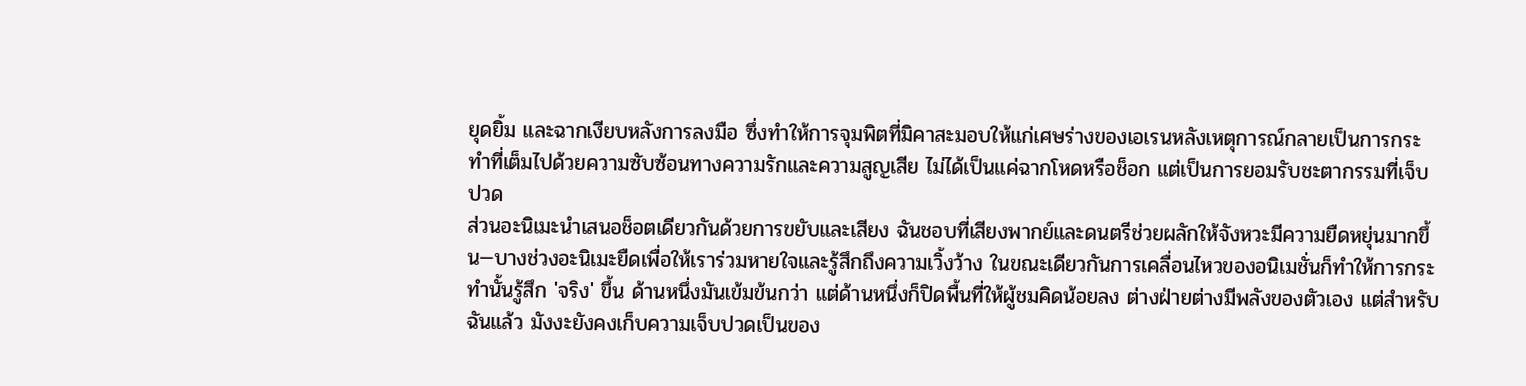ยุดยิ้ม และฉากเงียบหลังการลงมือ ซึ่งทำให้การจุมพิตที่มิคาสะมอบให้แก่เศษร่างของเอเรนหลังเหตุการณ์กลายเป็นการกระทำที่เต็มไปด้วยความซับซ้อนทางความรักและความสูญเสีย ไม่ได้เป็นแค่ฉากโหดหรือช็อก แต่เป็นการยอมรับชะตากรรมที่เจ็บปวด
ส่วนอะนิเมะนำเสนอช็อตเดียวกันด้วยการขยับและเสียง ฉันชอบที่เสียงพากย์และดนตรีช่วยผลักให้จังหวะมีความยืดหยุ่นมากขึ้น—บางช่วงอะนิเมะยืดเพื่อให้เราร่วมหายใจและรู้สึกถึงความเวิ้งว้าง ในขณะเดียวกันการเคลื่อนไหวของอนิเมชั่นก็ทำให้การกระทำนั้นรู้สึก 'จริง' ขึ้น ด้านหนึ่งมันเข้มข้นกว่า แต่ด้านหนึ่งก็ปิดพื้นที่ให้ผู้ชมคิดน้อยลง ต่างฝ่ายต่างมีพลังของตัวเอง แต่สำหรับฉันแล้ว มังงะยังคงเก็บความเจ็บปวดเป็นของ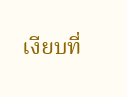เงียบที่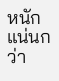หนักแน่นกว่า